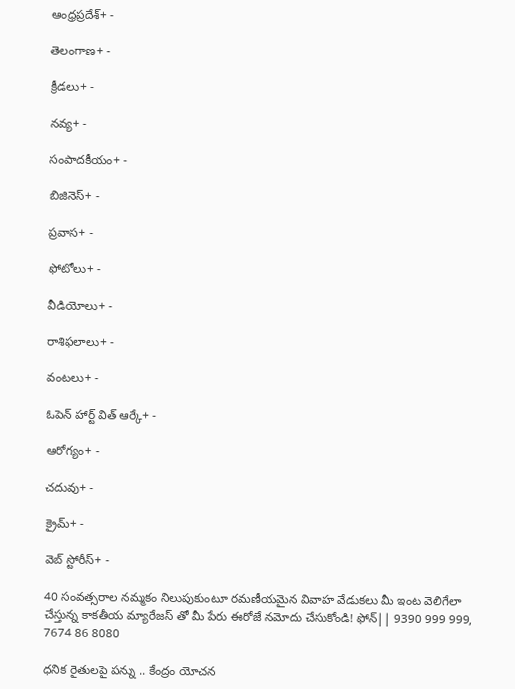ఆంధ్రప్రదేశ్+ -

తెలంగాణ+ -

క్రీడలు+ -

నవ్య+ -

సంపాదకీయం+ -

బిజినెస్+ -

ప్రవాస+ -

ఫోటోలు+ -

వీడియోలు+ -

రాశిఫలాలు+ -

వంటలు+ -

ఓపెన్ హార్ట్ విత్ ఆర్కే+ -

ఆరోగ్యం+ -

చదువు+ -

క్రైమ్+ -

వెబ్ స్టోరీస్+ -

40 సంవత్సరాల నమ్మకం నిలుపుకుంటూ రమణీయమైన వివాహ వేడుకలు మీ ఇంట వెలిగేలా చేస్తున్న కాకతీయ మ్యారేజస్ తో మీ పేరు ఈరోజే నమోదు చేసుకోండి! ఫోన్|| 9390 999 999, 7674 86 8080

ధనిక రైతులపై పన్ను .. కేంద్రం యోచన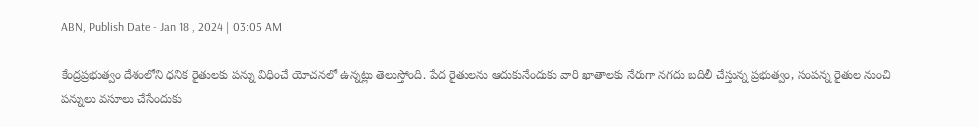ABN, Publish Date - Jan 18 , 2024 | 03:05 AM

కేంద్రప్రభుత్వం దేశంలోని ధనిక రైతులకు పన్ను విధించే యోచనలో ఉన్నట్లు తెలుస్తోంది. పేద రైతులను ఆదుకునేందుకు వారి ఖాతాలకు నేరుగా నగదు బదిలీ చేస్తున్న ప్రభుత్వం, సంపన్న రైతుల నుంచి పన్నులు వసూలు చేసేందుకు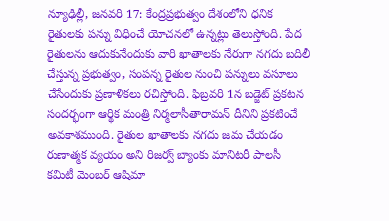న్యూఢిల్లీ, జనవరి 17: కేంద్రప్రభుత్వం దేశంలోని ధనిక రైతులకు పన్ను విధించే యోచనలో ఉన్నట్లు తెలుస్తోంది. పేద రైతులను ఆదుకునేందుకు వారి ఖాతాలకు నేరుగా నగదు బదిలీ చేస్తున్న ప్రభుత్వం, సంపన్న రైతుల నుంచి పన్నులు వసూలు చేసేందుకు ప్రణాళికలు రచిస్తోంది. ఫిబ్రవరి 1న బడ్జెట్‌ ప్రకటన సందర్భంగా ఆర్థిక మంత్రి నిర్మలాసీతారామన్‌ దీనిని ప్రకటించే అవకాశముంది. రైతుల ఖాతాలకు నగదు జమ చేయడం రుణాత్మక వ్యయం అని రిజర్వ్‌ బ్యాంకు మానిటరీ పాలసీ కమిటీ మెంబర్‌ ఆషిమా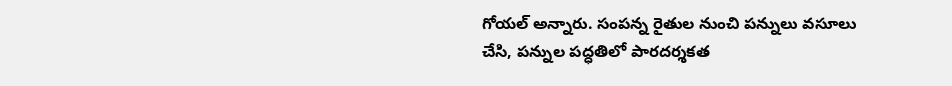గోయల్‌ అన్నారు. సంపన్న రైతుల నుంచి పన్నులు వసూలు చేసి, పన్నుల పద్ధతిలో పారదర్శకత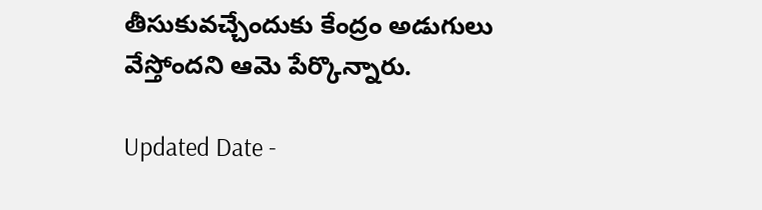తీసుకువచ్చేందుకు కేంద్రం అడుగులు వేస్తోందని ఆమె పేర్కొన్నారు.

Updated Date -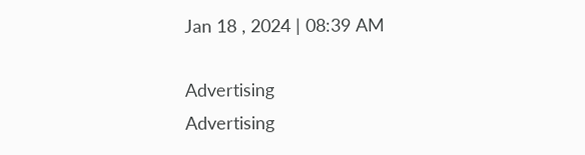Jan 18 , 2024 | 08:39 AM

Advertising
Advertising